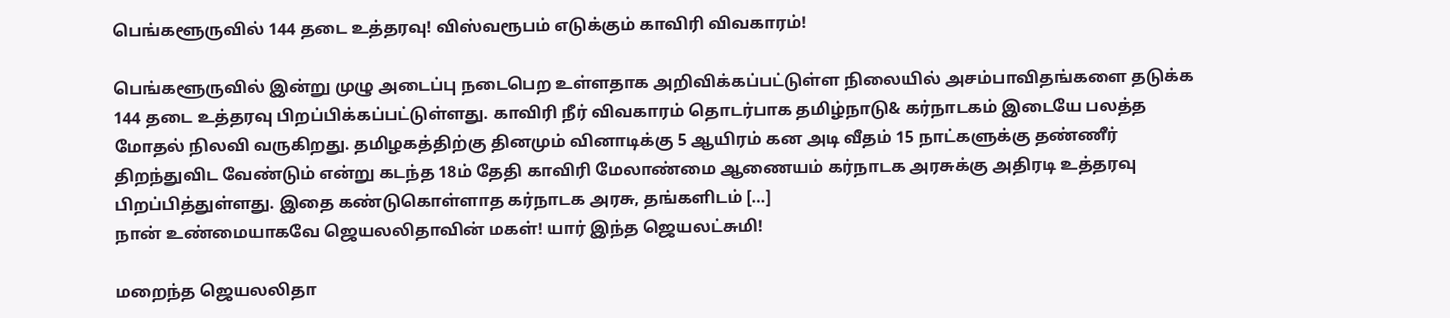பெங்களூருவில் 144 தடை உத்தரவு! விஸ்வரூபம் எடுக்கும் காவிரி விவகாரம்!

பெங்களூருவில் இன்று முழு அடைப்பு நடைபெற உள்ளதாக அறிவிக்கப்பட்டுள்ள நிலையில் அசம்பாவிதங்களை தடுக்க 144 தடை உத்தரவு பிறப்பிக்கப்பட்டுள்ளது. காவிரி நீர் விவகாரம் தொடர்பாக தமிழ்நாடு& கர்நாடகம் இடையே பலத்த மோதல் நிலவி வருகிறது. தமிழகத்திற்கு தினமும் வினாடிக்கு 5 ஆயிரம் கன அடி வீதம் 15 நாட்களுக்கு தண்ணீர் திறந்துவிட வேண்டும் என்று கடந்த 18ம் தேதி காவிரி மேலாண்மை ஆணையம் கர்நாடக அரசுக்கு அதிரடி உத்தரவு பிறப்பித்துள்ளது. இதை கண்டுகொள்ளாத கர்நாடக அரசு, தங்களிடம் […]
நான் உண்மையாகவே ஜெயலலிதாவின் மகள்! யார் இந்த ஜெயலட்சுமி!

மறைந்த ஜெயலலிதா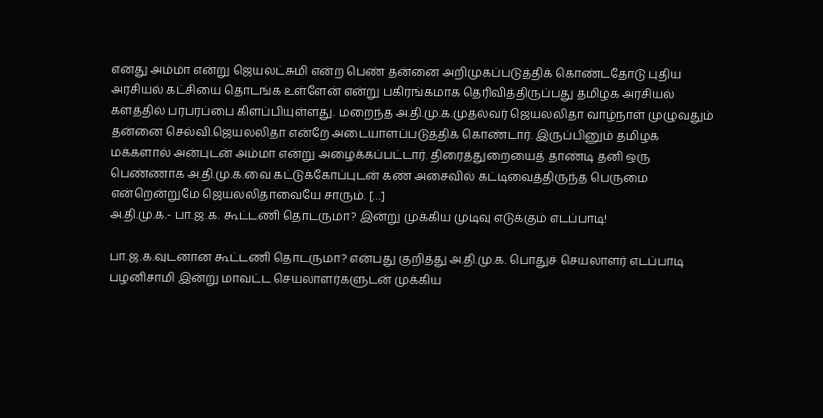எனது அம்மா என்று ஜெயலட்சுமி என்ற பெண் தன்னை அறிமுகப்படுத்திக் கொண்டதோடு புதிய அரசியல் கட்சியை தொடங்க உள்ளேன் என்று பகிரங்கமாக தெரிவித்திருப்பது தமிழக அரசியல் களத்தில் பரபரப்பை கிளப்பியுள்ளது. மறைந்த அ.தி.மு.க.முதல்வர் ஜெயலலிதா வாழ்நாள் முழுவதும் தன்னை செல்வி.ஜெயலலிதா என்றே அடையாளப்படுத்திக் கொண்டார். இருப்பினும் தமிழக மக்களால் அன்புடன் அம்மா என்று அழைக்கப்பட்டார். திரைத்துறையைத் தாண்டி தனி ஒரு பெண்ணாக அ.தி.மு.க.வை கட்டுக்கோப்புடன் கண் அசைவில் கட்டிவைத்திருந்த பெருமை என்றென்றுமே ஜெயலலிதாவையே சாரும். […]
அ.தி.மு.க.- பா.ஜ.க. கூட்டணி தொடருமா? இன்று முக்கிய முடிவு எடுக்கும் எடப்பாடி!

பா.ஜ.க.வுடனான கூட்டணி தொடருமா? என்பது குறித்து அ.தி.மு.க. பொதுச் செயலாளர் எடப்பாடி பழனிசாமி இன்று மாவட்ட செயலாளர்களுடன் முக்கிய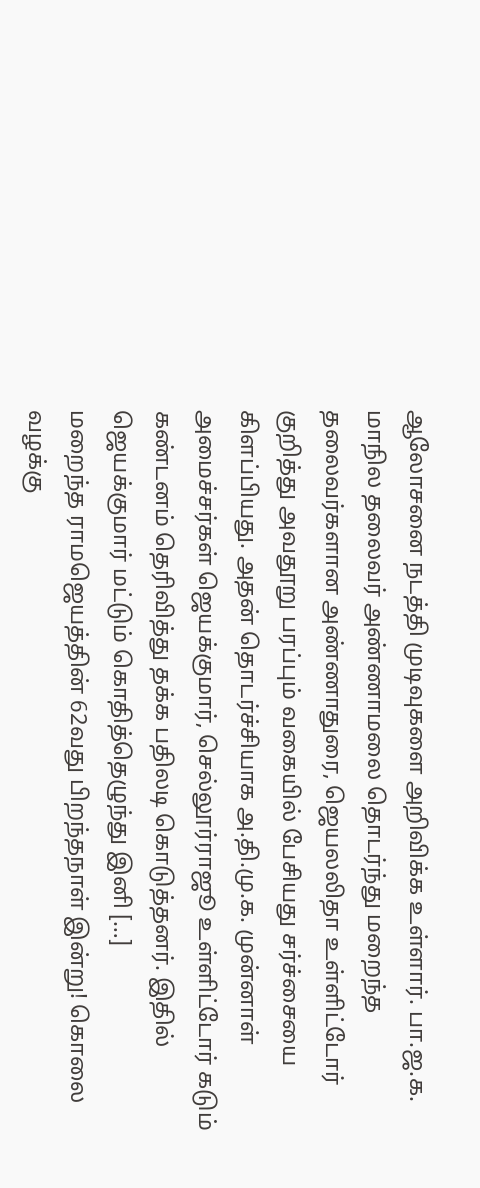ஆலோசனை நடத்தி முடிவுகளை அறிவிக்க உள்ளார். பா.ஜ.க. மாநில தலைவர் அண்ணாமலை தொடர்ந்து மறைந்த தலைவர்களான அண்ணாதுரை, ஜெயலலிதா உள்ளிட்டோர் குறித்து அவதூறு பரப்பும் வகையில் பேசியது சர்ச்சையை கிளப்பியது. அதன் தொடர்ச்சியாக அ.தி.மு.க. முன்னாள் அமைச்சர்கள் ஜெயக்குமார், செல்லூர்ராஜூ உள்ளிட்டோர் கடும் கண்டனம் தெரிவித்து தக்க பதிலடி கொடுத்தனர். இதில் ஜெயக்குமார் மட்டும் கொதித்தெழுந்து இனி […]
மறைந்த ராமஜெயத்தின் 62வது பிறந்தநாள் இன்று! கொலை வழக்கு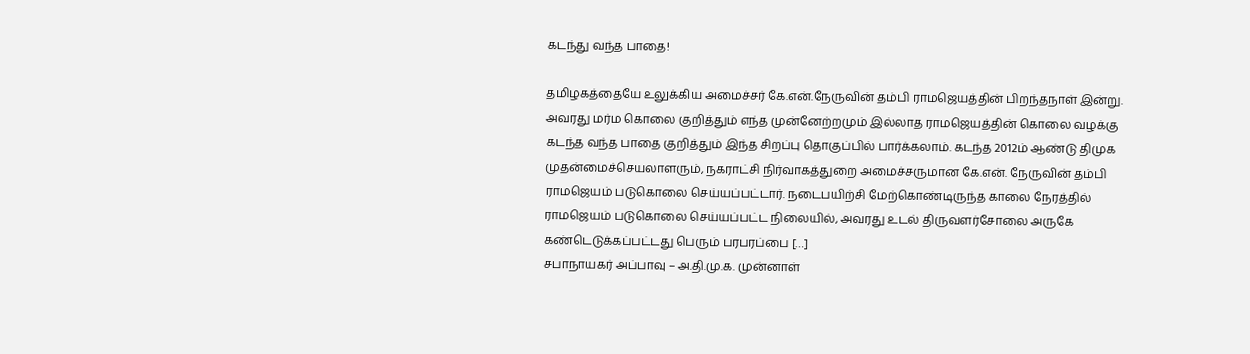கடந்து வந்த பாதை!

தமிழகத்தையே உலுக்கிய அமைச்சர் கே.என்.நேருவின் தம்பி ராமஜெயத்தின் பிறந்தநாள் இன்று. அவரது மர்ம கொலை குறித்தும் எந்த முன்னேற்றமும் இல்லாத ராமஜெயத்தின் கொலை வழக்கு கடந்த வந்த பாதை குறித்தும் இந்த சிறப்பு தொகுப்பில் பார்க்கலாம். கடந்த 2012ம் ஆண்டு திமுக முதன்மைச்செயலாளரும், நகராட்சி நிர்வாகத்துறை அமைச்சருமான கே.என். நேருவின் தம்பி ராமஜெயம் படுகொலை செய்யப்பட்டார். நடைபயிற்சி மேற்கொண்டிருந்த காலை நேரத்தில் ராமஜெயம் படுகொலை செய்யப்பட்ட நிலையில், அவரது உடல் திருவளர்சோலை அருகே கண்டெடுக்கப்பட்டது பெரும் பரபரப்பை […]
சபாநாயகர் அப்பாவு – அ.தி.மு.க. முன்னாள்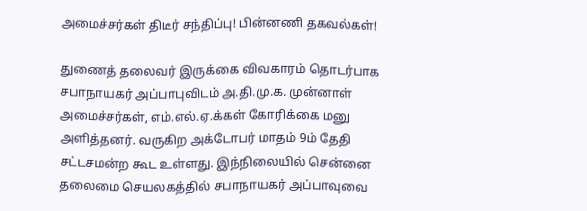அமைச்சர்கள் திடீர் சந்திப்பு! பின்னணி தகவல்கள்!

துணைத் தலைவர் இருக்கை விவகாரம் தொடர்பாக சபாநாயகர் அப்பாபுவிடம் அ.தி.மு.க. முன்னாள் அமைச்சர்கள், எம்.எல்.ஏ.க்கள் கோரிக்கை மனு அளித்தனர். வருகிற அக்டோபர் மாதம் 9ம் தேதி சட்டசமன்ற கூட உள்ளது. இந்நிலையில் சென்னை தலைமை செயலகத்தில் சபாநாயகர் அப்பாவுவை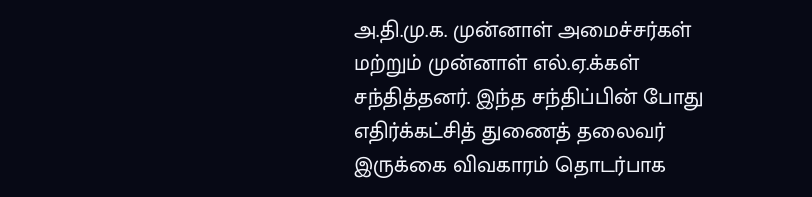அ.தி.மு.க. முன்னாள் அமைச்சர்கள் மற்றும் முன்னாள் எல்.ஏ.க்கள் சந்தித்தனர். இந்த சந்திப்பின் போது எதிர்க்கட்சித் துணைத் தலைவர் இருக்கை விவகாரம் தொடர்பாக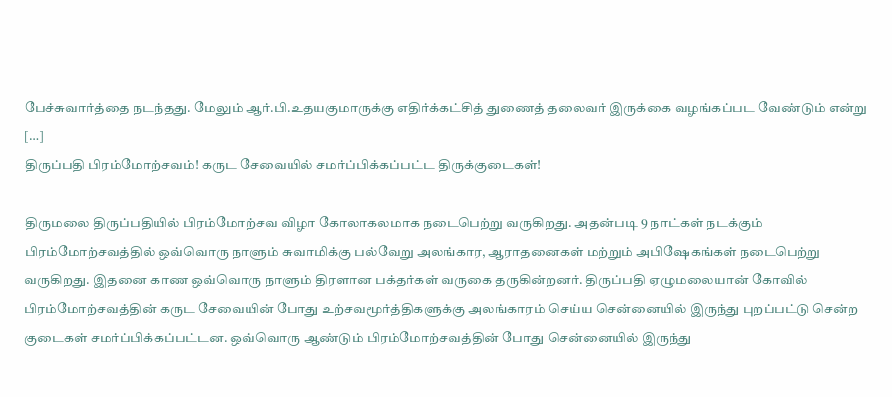பேச்சுவார்த்தை நடந்தது. மேலும் ஆர்.பி.உதயகுமாருக்கு எதிர்க்கட்சித் துணைத் தலைவர் இருக்கை வழங்கப்பட வேண்டும் என்று […]
திருப்பதி பிரம்மோற்சவம்! கருட சேவையில் சமர்ப்பிக்கப்பட்ட திருக்குடைகள்!

திருமலை திருப்பதியில் பிரம்மோற்சவ விழா கோலாகலமாக நடைபெற்று வருகிறது. அதன்படி 9 நாட்கள் நடக்கும் பிரம்மோற்சவத்தில் ஒவ்வொரு நாளும் சுவாமிக்கு பல்வேறு அலங்கார, ஆராதனைகள் மற்றும் அபிஷேகங்கள் நடைபெற்று வருகிறது. இதனை காண ஒவ்வொரு நாளும் திரளான பக்தர்கள் வருகை தருகின்றனர். திருப்பதி ஏழுமலையான் கோவில் பிரம்மோற்சவத்தின் கருட சேவையின் போது உற்சவமூர்த்திகளுக்கு அலங்காரம் செய்ய சென்னையில் இருந்து புறப்பட்டு சென்ற குடைகள் சமர்ப்பிக்கப்பட்டன. ஒவ்வொரு ஆண்டும் பிரம்மோற்சவத்தின் போது சென்னையில் இருந்து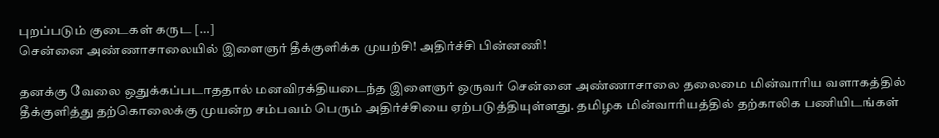புறப்படும் குடைகள் கருட […]
சென்னை அண்ணாசாலையில் இளைஞர் தீக்குளிக்க முயற்சி! அதிர்ச்சி பின்னணி!

தனக்கு வேலை ஒதுக்கப்படாததால் மனவிரக்தியடைந்த இளைஞர் ஒருவர் சென்னை அண்ணாசாலை தலைமை மின்வாரிய வளாகத்தில் தீக்குளித்து தற்கொலைக்கு முயன்ற சம்பவம் பெரும் அதிர்ச்சியை ஏற்படுத்தியுள்ளது. தமிழக மின்வாரியத்தில் தற்காலிக பணியிடங்கள்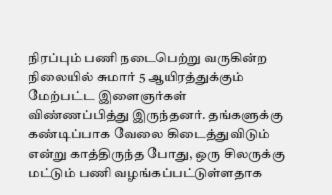நிரப்பும் பணி நடைபெற்று வருகின்ற நிலையில் சுமார் 5 ஆயிரத்துக்கும் மேற்பட்ட இளைஞர்கள் விண்ணப்பித்து இருந்தனர். தங்களுக்கு கண்டிப்பாக வேலை கிடைத்துவிடும் என்று காத்திருந்த போது, ஒரு சிலருக்கு மட்டும் பணி வழங்கப்பட்டுள்ளதாக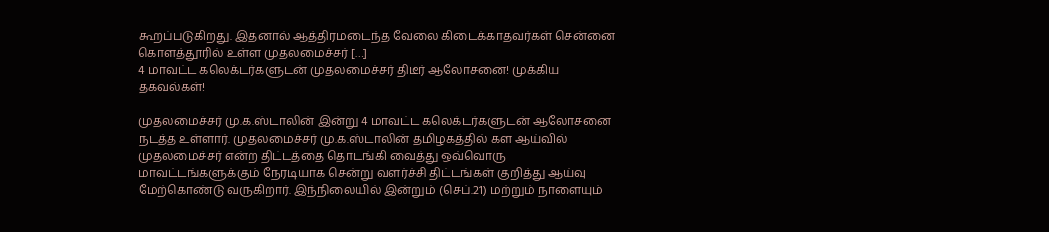கூறப்படுகிறது. இதனால் ஆத்திரமடைந்த வேலை கிடைக்காதவர்கள் சென்னை கொளத்தூரில் உள்ள முதலமைச்சர் […]
4 மாவட்ட கலெக்டர்களுடன் முதலமைச்சர் திடீர் ஆலோசனை! முக்கிய தகவல்கள்!

முதலமைச்சர் மு.க.ஸ்டாலின் இன்று 4 மாவட்ட கலெக்டர்களுடன் ஆலோசனை நடத்த உள்ளார். முதலமைச்சர் மு.க.ஸ்டாலின் தமிழகத்தில் கள ஆய்வில் முதலமைச்சர் என்ற திட்டத்தை தொடங்கி வைத்து ஒவ்வொரு மாவட்டங்களுக்கும் நேரடியாக சென்று வளர்ச்சி திட்டங்கள் குறித்து ஆய்வு மேற்கொண்டு வருகிறார். இந்நிலையில் இன்றும் (செப்.21) மற்றும் நாளையும்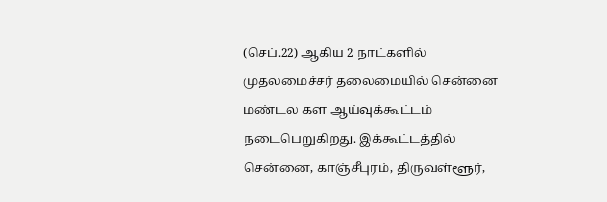(செப்.22) ஆகிய 2 நாட்களில் முதலமைச்சர் தலைமையில் சென்னை மண்டல கள ஆய்வுக்கூட்டம் நடைபெறுகிறது. இக்கூட்டத்தில் சென்னை, காஞ்சீபுரம், திருவள்ளூர்,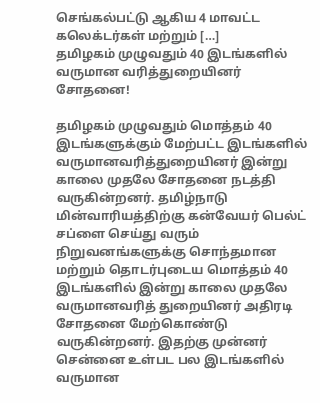செங்கல்பட்டு ஆகிய 4 மாவட்ட கலெக்டர்கள் மற்றும் […]
தமிழகம் முழுவதும் 40 இடங்களில் வருமான வரித்துறையினர் சோதனை!

தமிழகம் முழுவதும் மொத்தம் 40 இடங்களுக்கும் மேற்பட்ட இடங்களில் வருமானவரித்துறையினர் இன்று காலை முதலே சோதனை நடத்தி வருகின்றனர். தமிழ்நாடு மின்வாரியத்திற்கு கன்வேயர் பெல்ட் சப்ளை செய்து வரும் நிறுவனங்களுக்கு சொந்தமான மற்றும் தொடர்புடைய மொத்தம் 40 இடங்களில் இன்று காலை முதலே வருமானவரித் துறையினர் அதிரடி சோதனை மேற்கொண்டு வருகின்றனர். இதற்கு முன்னர் சென்னை உள்பட பல இடங்களில் வருமான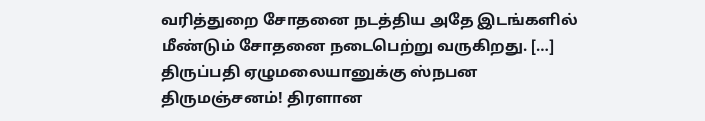வரித்துறை சோதனை நடத்திய அதே இடங்களில் மீண்டும் சோதனை நடைபெற்று வருகிறது. […]
திருப்பதி ஏழுமலையானுக்கு ஸ்நபன திருமஞ்சனம்! திரளான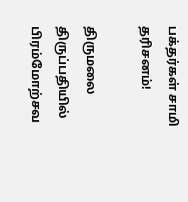பக்தர்கள் சாமி தரிசனம்!

திருமலை திருப்பதியில் பிரம்மோற்சவ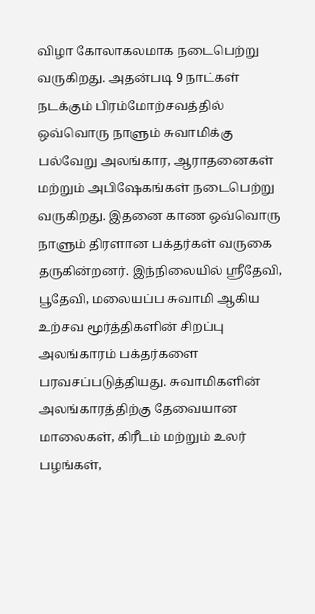விழா கோலாகலமாக நடைபெற்று வருகிறது. அதன்படி 9 நாட்கள் நடக்கும் பிரம்மோற்சவத்தில் ஒவ்வொரு நாளும் சுவாமிக்கு பல்வேறு அலங்கார, ஆராதனைகள் மற்றும் அபிஷேகங்கள் நடைபெற்று வருகிறது. இதனை காண ஒவ்வொரு நாளும் திரளான பக்தர்கள் வருகை தருகின்றனர். இந்நிலையில் ஸ்ரீதேவி, பூதேவி, மலையப்ப சுவாமி ஆகிய உற்சவ மூர்த்திகளின் சிறப்பு அலங்காரம் பக்தர்களை பரவசப்படுத்தியது. சுவாமிகளின் அலங்காரத்திற்கு தேவையான மாலைகள், கிரீடம் மற்றும் உலர் பழங்கள்,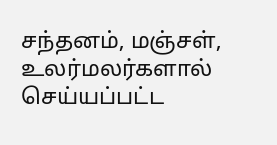சந்தனம், மஞ்சள், உலர்மலர்களால் செய்யப்பட்ட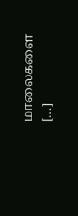மாலைகளை […]